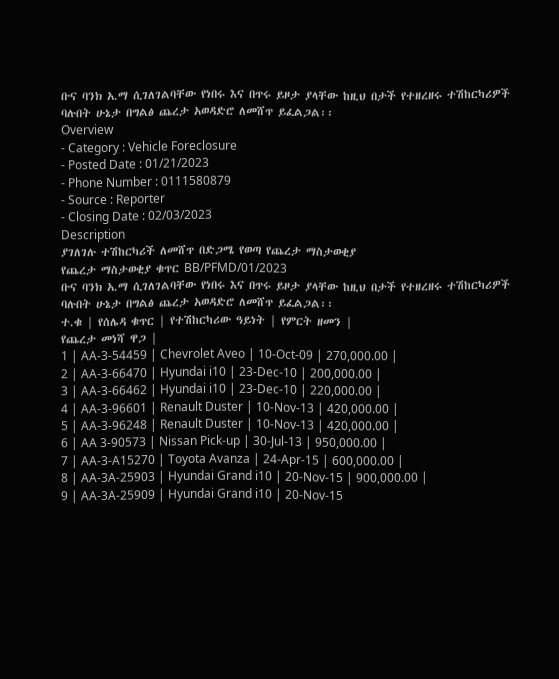ቡና ባንክ አ.ማ ሲገለገልባቸው የነበሩ እና በጥሩ ይዞታ ያላቸው ከዚህ በታች የተዘረዘሩ ተሽከርካሪዎች ባሉበት ሁኔታ በግልፅ ጨረታ አወዳድሮ ለመሸጥ ይፈልጋል፡፡
Overview
- Category : Vehicle Foreclosure
- Posted Date : 01/21/2023
- Phone Number : 0111580879
- Source : Reporter
- Closing Date : 02/03/2023
Description
ያገለገሉ ተሽከርካሪች ለመሸጥ በድጋሜ የወጣ የጨረታ ማስታወቂያ
የጨረታ ማስታወቂያ ቁጥር BB/PFMD/01/2023
ቡና ባንክ አ.ማ ሲገለገልባቸው የነበሩ እና በጥሩ ይዞታ ያላቸው ከዚህ በታች የተዘረዘሩ ተሽከርካሪዎች ባሉበት ሁኔታ በግልፅ ጨረታ አወዳድሮ ለመሸጥ ይፈልጋል፡፡
ተ.ቁ | የሰሌዳ ቁጥር | የተሽከርካሪው ዓይነት | የምርት ዘመን |
የጨረታ መነሻ ዋጋ |
1 | AA-3-54459 | Chevrolet Aveo | 10-Oct-09 | 270,000.00 |
2 | AA-3-66470 | Hyundai i10 | 23-Dec-10 | 200,000.00 |
3 | AA-3-66462 | Hyundai i10 | 23-Dec-10 | 220,000.00 |
4 | AA-3-96601 | Renault Duster | 10-Nov-13 | 420,000.00 |
5 | AA-3-96248 | Renault Duster | 10-Nov-13 | 420,000.00 |
6 | AA 3-90573 | Nissan Pick-up | 30-Jul-13 | 950,000.00 |
7 | AA-3-A15270 | Toyota Avanza | 24-Apr-15 | 600,000.00 |
8 | AA-3A-25903 | Hyundai Grand i10 | 20-Nov-15 | 900,000.00 |
9 | AA-3A-25909 | Hyundai Grand i10 | 20-Nov-15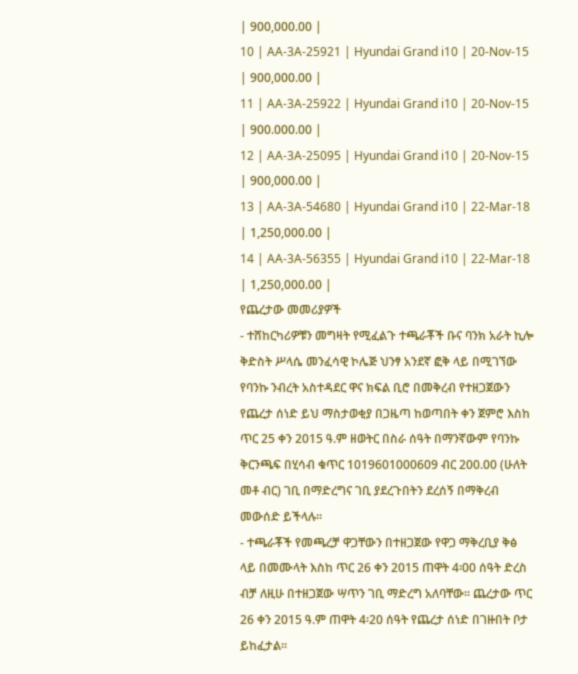| 900,000.00 |
10 | AA-3A-25921 | Hyundai Grand i10 | 20-Nov-15 | 900,000.00 |
11 | AA-3A-25922 | Hyundai Grand i10 | 20-Nov-15 | 900.000.00 |
12 | AA-3A-25095 | Hyundai Grand i10 | 20-Nov-15 | 900,000.00 |
13 | AA-3A-54680 | Hyundai Grand i10 | 22-Mar-18 | 1,250,000.00 |
14 | AA-3A-56355 | Hyundai Grand i10 | 22-Mar-18 | 1,250,000.00 |
የጨረታው መመሪያዎች
- ተሸከርካሪዎቹን መግዛት የሚፈልጉ ተጫራቾች ቡና ባንክ አራት ኪሎ ቅድስት ሥላሴ መንፈሳዊ ኮሌጅ ህንፃ አንደኛ ፎቅ ላይ በሚገኘው የባንኩ ንብረት አስተዳደር ዋና ክፍል ቢሮ በመቅረብ የተዘጋጀውን የጨረታ ሰነድ ይህ ማስታወቂያ በጋዜጣ ከወጣበት ቀን ጀምሮ እስከ ጥር 25 ቀን 2015 ዓ.ም ዘወትር በስራ ሰዓት በማንኛውም የባንኩ ቅርንጫፍ በሂሳብ ቁጥር 1019601000609 ብር 200.00 (ሁለት መቶ ብር) ገቢ በማድረግና ገቢ ያደረጉበትን ደረሰኝ በማቅረብ መውሰድ ይችላሉ፡፡
- ተጫራቾች የመጫረቻ ዋጋቸውን በተዘጋጀው የዋጋ ማቅረቢያ ቅፅ ላይ በመሙላት እስከ ጥር 26 ቀን 2015 ጠዋት 4፡00 ሰዓት ድረስ ብቻ ለዚሁ በተዘጋጀው ሣጥን ገቢ ማድረግ አለባቸው፡፡ ጨረታው ጥር 26 ቀን 2015 ዓ.ም ጠዋት 4፡20 ሰዓት የጨረታ ሰነድ በገዙበት ቦታ ይከፈታል፡፡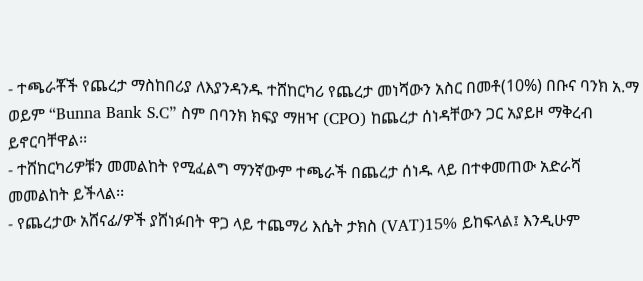- ተጫራቾች የጨረታ ማስከበሪያ ለእያንዳንዱ ተሸከርካሪ የጨረታ መነሻውን አስር በመቶ(10%) በቡና ባንክ አ.ማ ወይም “Bunna Bank S.C” ስም በባንክ ክፍያ ማዘዣ (CPO) ከጨረታ ሰነዳቸውን ጋር አያይዞ ማቅረብ ይኖርባቸዋል፡፡
- ተሸከርካሪዎቹን መመልከት የሚፈልግ ማንኛውም ተጫራች በጨረታ ሰነዱ ላይ በተቀመጠው አድራሻ መመልከት ይችላል፡፡
- የጨረታው አሸናፊ/ዎች ያሸነፉበት ዋጋ ላይ ተጨማሪ እሴት ታክስ (VAT)15% ይከፍላል፤ እንዲሁም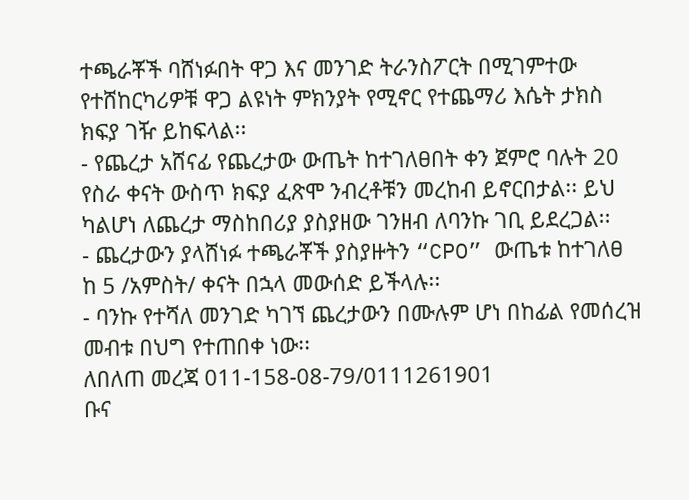ተጫራቾች ባሸነፉበት ዋጋ እና መንገድ ትራንስፖርት በሚገምተው የተሸከርካሪዎቹ ዋጋ ልዩነት ምክንያት የሚኖር የተጨማሪ እሴት ታክስ ክፍያ ገዥ ይከፍላል፡፡
- የጨረታ አሸናፊ የጨረታው ውጤት ከተገለፀበት ቀን ጀምሮ ባሉት 20 የስራ ቀናት ውስጥ ክፍያ ፈጽሞ ንብረቶቹን መረከብ ይኖርበታል፡፡ ይህ ካልሆነ ለጨረታ ማስከበሪያ ያስያዘው ገንዘብ ለባንኩ ገቢ ይደረጋል፡፡
- ጨረታውን ያላሸነፉ ተጫራቾች ያስያዙትን “CPO” ውጤቱ ከተገለፀ ከ 5 /አምስት/ ቀናት በኋላ መውሰድ ይችላሉ፡፡
- ባንኩ የተሻለ መንገድ ካገኘ ጨረታውን በሙሉም ሆነ በከፊል የመሰረዝ መብቱ በህግ የተጠበቀ ነው፡፡
ለበለጠ መረጃ 011-158-08-79/0111261901
ቡና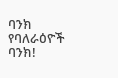ባንክ
የባለራዕዮች ባንክ!